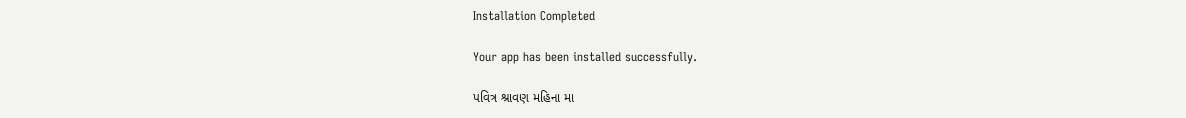Installation Completed

Your app has been installed successfully.

પવિત્ર શ્રાવણ મહિના મા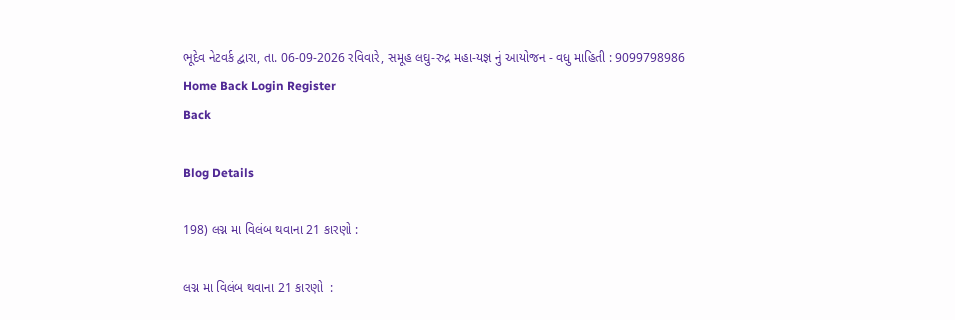ભૂદેવ નેટવર્ક દ્વારા, તા. 06-09-2026 રવિવારે, સમૂહ લઘુ-રુદ્ર મહા-યજ્ઞ નું આયોજન - વધુ માહિતી : 9099798986
Home Back Login Register
Back

Blog Details

198) લગ્ન મા વિલંબ થવાના 21 કારણો :

લગ્ન મા વિલંબ થવાના 21 કારણો  :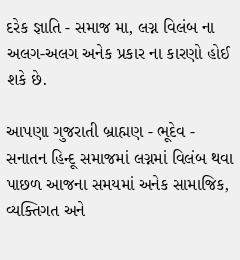દરેક જ્ઞાતિ - સમાજ મા, લગ્ન વિલંબ ના અલગ-અલગ અનેક પ્રકાર ના કારણો હોઈ શકે છે.

આપણા ગુજરાતી બ્રાહ્મણ - ભૂદેવ - સનાતન હિન્દૂ સમાજમાં લગ્નમાં વિલંબ થવા પાછળ આજના સમયમાં અનેક સામાજિક, વ્યક્તિગત અને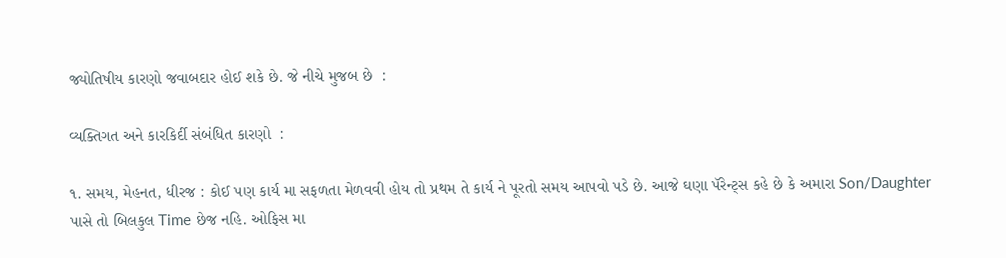જ્યોતિષીય કારણો જવાબદાર હોઈ શકે છે. જે નીચે મુજબ છે  :

વ્યક્તિગત અને કારકિર્દી સંબંધિત કારણો  :

૧. સમય, મેહનત, ધીરજ : કોઈ પણ કાર્ય મા સફળતા મેળવવી હોય તો પ્રથમ તે કાર્ય ને પૂરતો સમય આપવો પડે છે. આજે ઘણા પૅરેન્ટ્સ કહે છે કે અમારા Son/Daughter પાસે તો બિલકુલ Time છેજ નહિ. ઓફિસ મા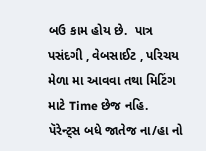બઉ કામ હોય છે.  પાત્ર પસંદગી , વેબસાઈટ , પરિચય મેળા મા આવવા તથા મિટિંગ માટે Time છેજ નહિ.  પૅરેન્ટ્સ બધે જાતેજ ના/હા નો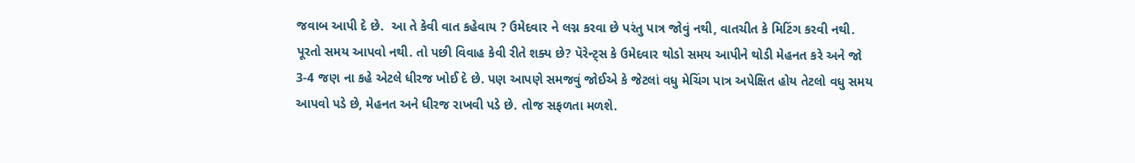જવાબ આપી દે છે.  આ તે કેવી વાત કહેવાય ? ઉમેદવાર ને લગ્ન કરવા છે પરંતુ પાત્ર જોવું નથી, વાતચીત કે મિટિંગ કરવી નથી. પૂરતો સમય આપવો નથી. તો પછી વિવાહ કેવી રીતે શક્ય છે? પૅરેન્ટ્સ કે ઉમેદવાર થોડો સમય આપીને થોડી મેહનત કરે અને જો 3-4 જણ ના કહે એટલે ધીરજ ખોઈ દે છે. પણ આપણે સમજવું જોઈએ કે જેટલાં વધુ મેચિંગ પાત્ર અપેક્ષિત હોય તેટલો વધુ સમય આપવો પડે છે, મેહનત અને ધીરજ રાખવી પડે છે. તોજ સફળતા મળશે.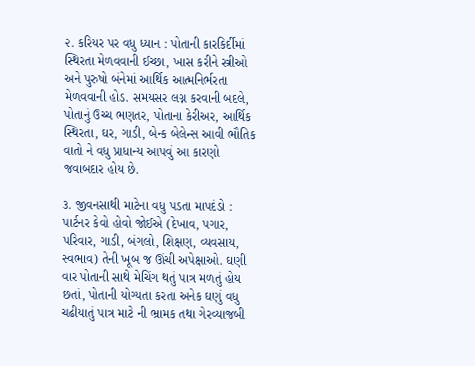૨. કરિયર પર વધુ ધ્યાન : પોતાની કારકિર્દીમાં સ્થિરતા મેળવવાની ઈચ્છા, ખાસ કરીને સ્ત્રીઓ અને પુરુષો બંનેમાં આર્થિક આત્મનિર્ભરતા મેળવવાની હોડ. સમયસર લગ્ન કરવાની બદલે, પોતાનું ઉચ્ચ ભણતર, પોતાના કેરીઅર, આર્થિક સ્થિરતા, ઘર, ગાડી, બેન્ક બેલેન્સ આવી ભૌતિક વાતો ને વધુ પ્રાધાન્ય આપવું આ કારણો જવાબદાર હોય છે.

૩. જીવનસાથી માટેના વધુ પડતા માપદંડો : પાર્ટનર કેવો હોવો જોઈએ (દેખાવ, પગાર, પરિવાર, ગાડી, બંગલો, શિક્ષણ, વ્યવસાય, સ્વભાવ) તેની ખૂબ જ ઊંચી અપેક્ષાઓ. ઘણી વાર પોતાની સાથે મેચિંગ થતું પાત્ર મળતું હોય છતાં, પોતાની યોગ્યતા કરતા અનેક ઘણું વધુ ચઢીયાતું પાત્ર માટે ની ભ્રામક તથા ગેરવ્યાજબી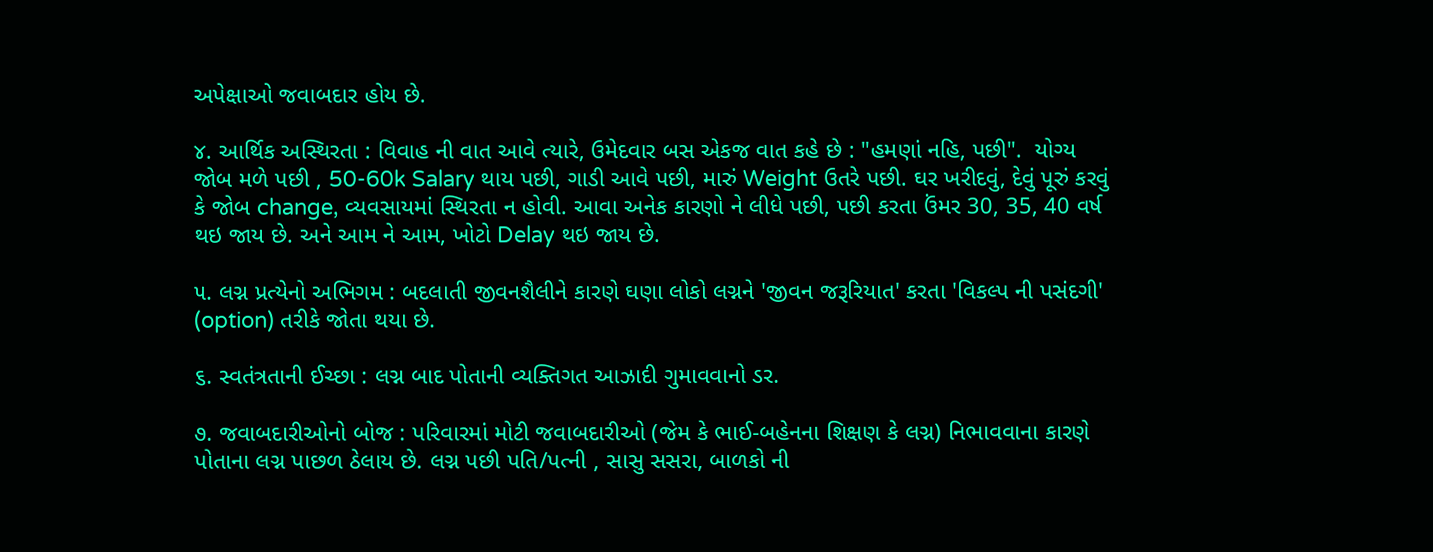અપેક્ષાઓ જવાબદાર હોય છે.

૪. આર્થિક અસ્થિરતા : વિવાહ ની વાત આવે ત્યારે, ઉમેદવાર બસ એકજ વાત કહે છે : "હમણાં નહિ, પછી".  યોગ્ય જોબ મળે પછી , 50-60k Salary થાય પછી, ગાડી આવે પછી, મારું Weight ઉતરે પછી. ઘર ખરીદવું, દેવું પૂરું કરવું કે જોબ change, વ્યવસાયમાં સ્થિરતા ન હોવી. આવા અનેક કારણો ને લીધે પછી, પછી કરતા ઉંમર 30, 35, 40 વર્ષ થઇ જાય છે. અને આમ ને આમ, ખોટો Delay થઇ જાય છે.

૫. લગ્ન પ્રત્યેનો અભિગમ : બદલાતી જીવનશૈલીને કારણે ઘણા લોકો લગ્નને 'જીવન જરૂરિયાત' કરતા 'વિકલ્પ ની પસંદગી' (option) તરીકે જોતા થયા છે.

૬. સ્વતંત્રતાની ઈચ્છા : લગ્ન બાદ પોતાની વ્યક્તિગત આઝાદી ગુમાવવાનો ડર.

૭. જવાબદારીઓનો બોજ : પરિવારમાં મોટી જવાબદારીઓ (જેમ કે ભાઈ-બહેનના શિક્ષણ કે લગ્ન) નિભાવવાના કારણે પોતાના લગ્ન પાછળ ઠેલાય છે. લગ્ન પછી પતિ/પત્ની , સાસુ સસરા, બાળકો ની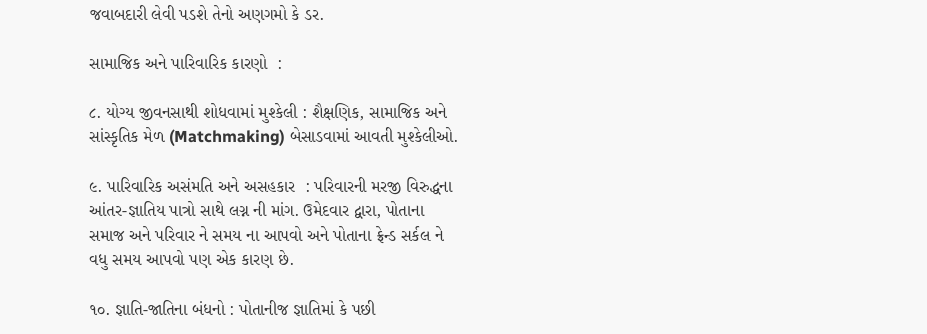જવાબદારી લેવી પડશે તેનો અણગમો કે ડર.

સામાજિક અને પારિવારિક કારણો  :

૮. યોગ્ય જીવનસાથી શોધવામાં મુશ્કેલી : શૈક્ષણિક, સામાજિક અને સાંસ્કૃતિક મેળ (Matchmaking) બેસાડવામાં આવતી મુશ્કેલીઓ.

૯. પારિવારિક અસંમતિ અને અસહકાર  : પરિવારની મરજી વિરુદ્ધના આંતર-જ્ઞાતિય પાત્રો સાથે લગ્ન ની માંગ. ઉમેદવાર દ્વારા, પોતાના સમાજ અને પરિવાર ને સમય ના આપવો અને પોતાના ફ્રેન્ડ સર્કલ ને વધુ સમય આપવો પણ એક કારણ છે.

૧૦. જ્ઞાતિ-જાતિના બંધનો : પોતાનીજ જ્ઞાતિમાં કે પછી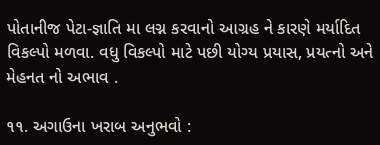પોતાનીજ પેટા-જ્ઞાતિ મા લગ્ન કરવાનો આગ્રહ ને કારણે મર્યાદિત વિકલ્પો મળવા. વધુ વિકલ્પો માટે પછી યોગ્ય પ્રયાસ, પ્રયત્નો અને મેહનત નો અભાવ .

૧૧. અગાઉના ખરાબ અનુભવો :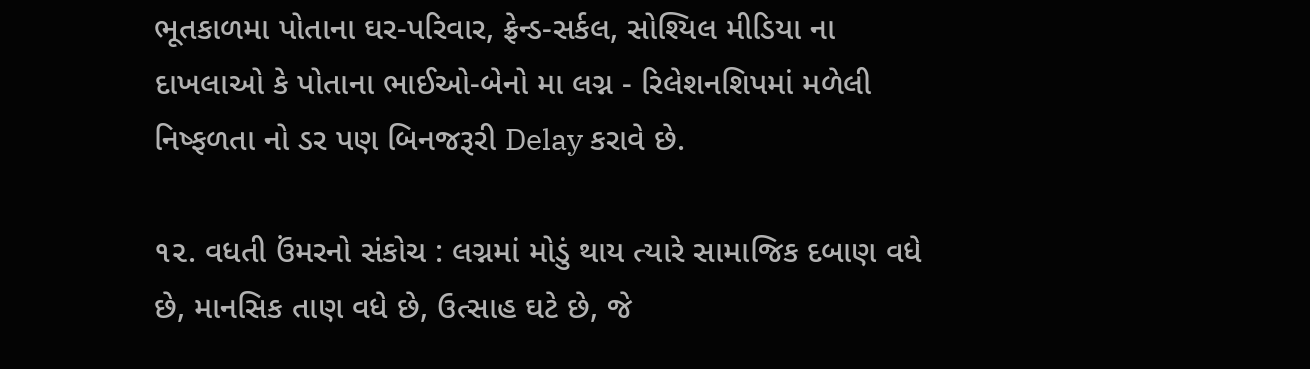ભૂતકાળમા પોતાના ઘર-પરિવાર, ફ્રેન્ડ-સર્કલ, સોશ્યિલ મીડિયા ના દાખલાઓ કે પોતાના ભાઈઓ-બેનો મા લગ્ન - રિલેશનશિપમાં મળેલી નિષ્ફળતા નો ડર પણ બિનજરૂરી Delay કરાવે છે.

૧૨. વધતી ઉંમરનો સંકોચ : લગ્નમાં મોડું થાય ત્યારે સામાજિક દબાણ વધે છે, માનસિક તાણ વધે છે, ઉત્સાહ ઘટે છે, જે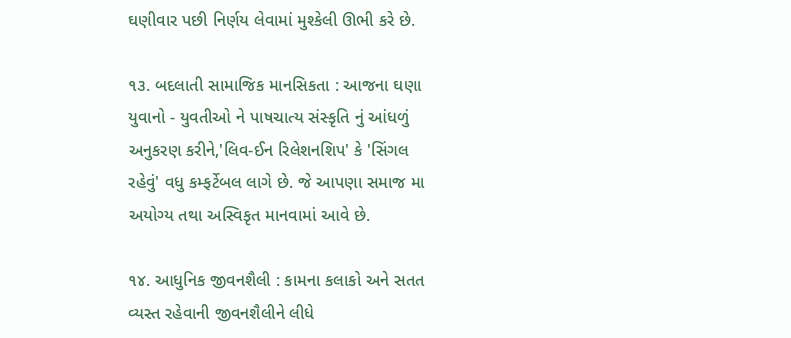ઘણીવાર પછી નિર્ણય લેવામાં મુશ્કેલી ઊભી કરે છે.

૧૩. બદલાતી સામાજિક માનસિકતા : આજના ઘણા યુવાનો - યુવતીઓ ને પાષચાત્ય સંસ્કૃતિ નું આંધળું અનુકરણ કરીને,'લિવ-ઈન રિલેશનશિપ' કે 'સિંગલ રહેવું' વધુ કમ્ફર્ટેબલ લાગે છે. જે આપણા સમાજ મા અયોગ્ય તથા અસ્વિકૃત માનવામાં આવે છે.

૧૪. આધુનિક જીવનશૈલી : કામના કલાકો અને સતત વ્યસ્ત રહેવાની જીવનશૈલીને લીધે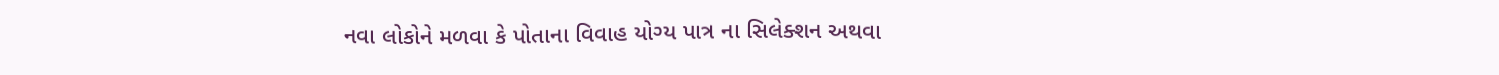નવા લોકોને મળવા કે પોતાના વિવાહ યોગ્ય પાત્ર ના સિલેક્શન અથવા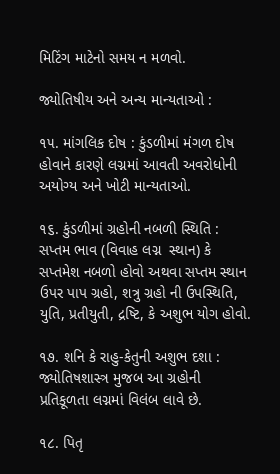મિટિંગ માટેનો સમય ન મળવો.

જ્યોતિષીય અને અન્ય માન્યતાઓ :

૧૫. માંગલિક દોષ : કુંડળીમાં મંગળ દોષ હોવાને કારણે લગ્નમાં આવતી અવરોધોની અયોગ્ય અને ખોટી માન્યતાઓ.

૧૬. કુંડળીમાં ગ્રહોની નબળી સ્થિતિ : સપ્તમ ભાવ (વિવાહ લગ્ન  સ્થાન) કે સપ્તમેશ નબળો હોવો અથવા સપ્તમ સ્થાન ઉપર પાપ ગ્રહો, શત્રુ ગ્રહો ની ઉપસ્થિતિ, યુતિ, પ્રતીયુતી, દ્રષ્ટિ, કે અશુભ યોગ હોવો.

૧૭. શનિ કે રાહુ-કેતુની અશુભ દશા : જ્યોતિષશાસ્ત્ર મુજબ આ ગ્રહોની પ્રતિકૂળતા લગ્નમાં વિલંબ લાવે છે.

૧૮. પિતૃ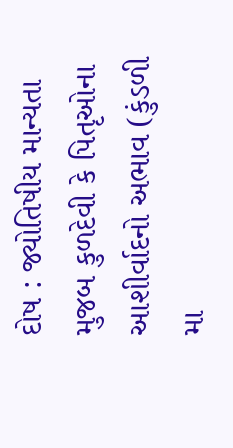દોષ : જ્યોતિષીય માન્યતા મુજબ કુળદેવી કે પિતૃઓના આશીર્વાદનો અભાવ (કુંડળી મા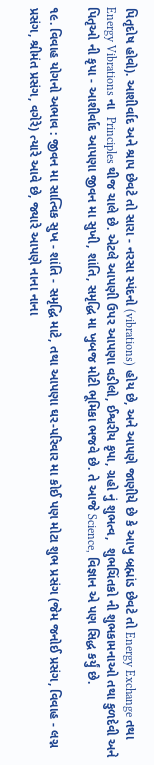પિતૃદોષ હોવો). આશીર્વાદ અને શ્રાપ છેવટે તો સારા - નરસા સ્પંદનો (vibrations) હોય છે, અને આપણે જાણીયે છે કે આખુ બ્રહ્માંડ છેવટે તો Energy Exchange તથા Energy Vibrations ના  Principles થીજ ચાલે છે. એટલે આપણી ઉપર આપણા વડીલો, ઈશ્વરીય કૃપા, ગ્રહો નું શુભત્વ,  શુભચિંતકો ની શુભકામનાઓ તથા કુળદેવી અને પિતૃઓ ની કૃપા - આશીર્વાદ આપણા જીવન મા સુખી, શાંતિ, સમૃદ્ધિ મા ખુબજ મોટી ભૂમિકા ભજવે છે. તે આજે Science, વિજ્ઞાન એ પણ સિદ્ધ કર્યું છે.

૧૯. વિવાહ યોગનો અભાવ : જીવન મા સાત્વિક સુખ - શાંતિ - સમૃદ્ધિ માટે, તથા આપણા ઘર-પરિવાર મા કોઈ પણ મોટા શુભ પ્રસંગ (જેમ જનોઈ પ્રસંગ, વિવાહ - લગ્ન પ્રસંગ, શ્રીમંત પ્રસંગ, વગેરે) ત્યારે આવે છે, જ્યારે આપણે નાના નાના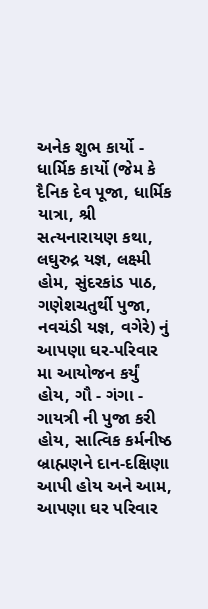અનેક શુભ કાર્યો - ધાર્મિક કાર્યો (જેમ કે દૈનિક દેવ પૂજા, ધાર્મિક યાત્રા, શ્રી સત્યનારાયણ કથા, લઘુરુદ્ર યજ્ઞ, લક્ષ્મી હોમ, સુંદરકાંડ પાઠ, ગણેશચતુર્થી પુજા, નવચંડી યજ્ઞ, વગેરે) નું આપણા ઘર-પરિવાર મા આયોજન કર્યું હોય, ગૌ - ગંગા - ગાયત્રી ની પુજા કરી હોય, સાત્વિક કર્મનીષ્ઠ બ્રાહ્મણને દાન-દક્ષિણા આપી હોય અને આમ, આપણા ઘર પરિવાર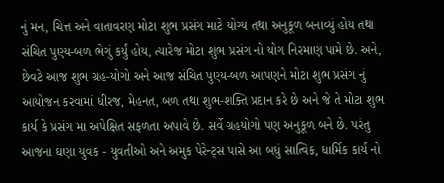નું મન, ચિત્ત અને વાતાવરણ મોટા શુભ પ્રસંગ માટે યોગ્ય તથા અનુકૂળ બનાવ્યું હોય તથા સંચિત પુણ્ય-બળ ભેગું કર્યું હોય, ત્યારેજ મોટા શુભ પ્રસંગ નો યોગ નિરમાણ પામે છે. અને, છેવટે આજ શુભ ગ્રહ-યોગો અને આજ સંચિત પુણ્ય-બળ આપણને મોટા શુભ પ્રસંગ નું આયોજન કરવામાં ધીરજ, મેહનત, બળ તથા શુભ-શક્તિ પ્રદાન કરે છે અને જે તે મોટા શુભ કાર્ય કે પ્રસંગ મા અપેક્ષિત સફળતા અપાવે છે. સર્વે ગ્રહયોગો પણ અનુકૂળ બને છે. પરંતુ આજના ઘણા યુવક - યુવતીઓ અને અમુક પેરેન્ટ્સ પાસે આ બધું સાત્વિક, ધાર્મિક કાર્ય નો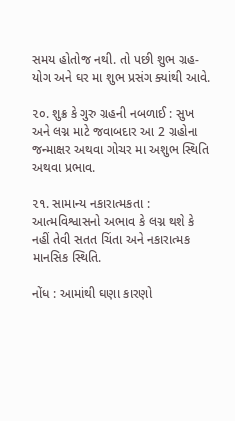સમય હોતોજ નથી. તો પછી શુભ ગ્રહ-યોગ અને ઘર મા શુભ પ્રસંગ ક્યાંથી આવે.

૨૦. શુક્ર કે ગુરુ ગ્રહની નબળાઈ : સુખ અને લગ્ન માટે જવાબદાર આ 2 ગ્રહોના જન્માક્ષર અથવા ગોચર મા અશુભ સ્થિતિ અથવા પ્રભાવ.

૨૧. સામાન્ય નકારાત્મકતા : આત્મવિશ્વાસનો અભાવ કે લગ્ન થશે કે નહીં તેવી સતત ચિંતા અને નકારાત્મક માનસિક સ્થિતિ.

નોંધ : આમાંથી ઘણા કારણો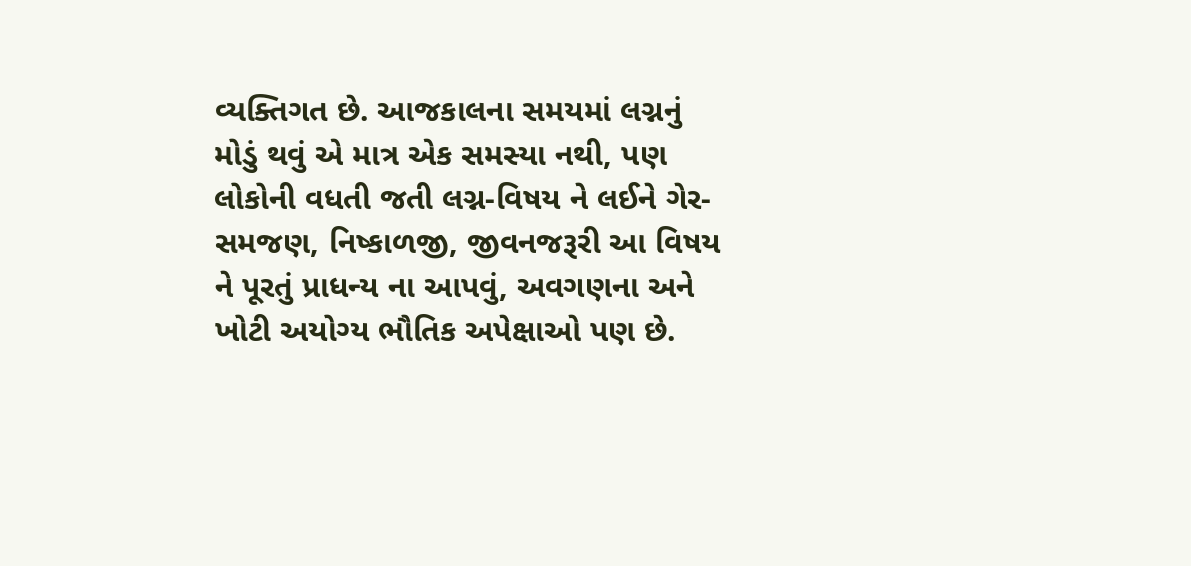વ્યક્તિગત છે. આજકાલના સમયમાં લગ્નનું મોડું થવું એ માત્ર એક સમસ્યા નથી, પણ લોકોની વધતી જતી લગ્ન-વિષય ને લઈને ગેર-સમજણ, નિષ્કાળજી, જીવનજરૂરી આ વિષય ને પૂરતું પ્રાધન્ય ના આપવું, અવગણના અને ખોટી અયોગ્ય ભૌતિક અપેક્ષાઓ પણ છે.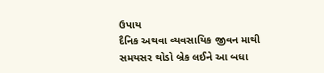ઉપાય
દૈનિક અથવા વ્યવસાયિક જીવન માથી સમયસર થોડો બ્રેક લઈને આ બધા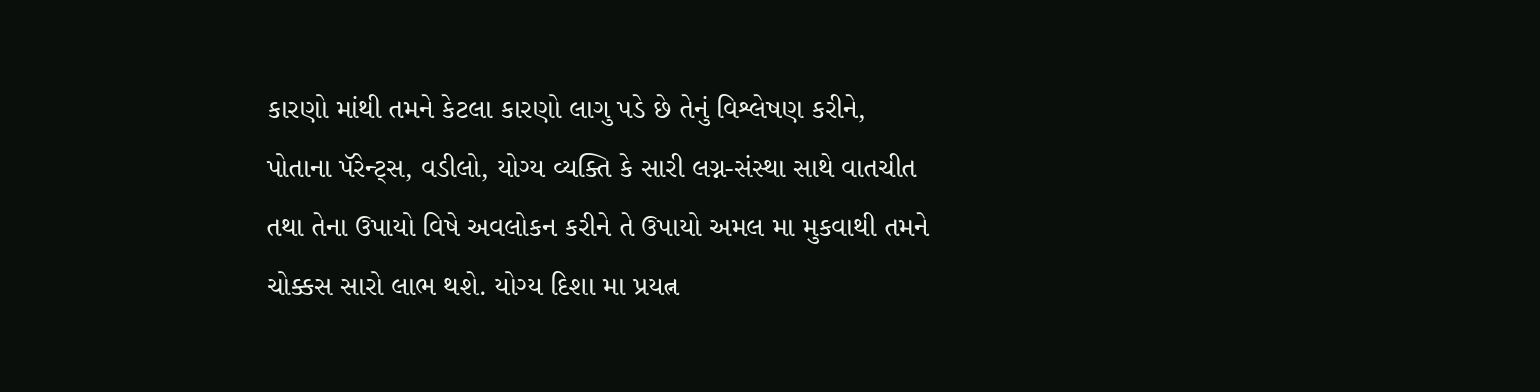કારણો માંથી તમને કેટલા કારણો લાગુ પડે છે તેનું વિશ્લેષણ કરીને, પોતાના પૅરેન્ટ્સ, વડીલો, યોગ્ય વ્યક્તિ કે સારી લગ્ન-સંસ્થા સાથે વાતચીત તથા તેના ઉપાયો વિષે અવલોકન કરીને તે ઉપાયો અમલ મા મુકવાથી તમને ચોક્કસ સારો લાભ થશે. યોગ્ય દિશા મા પ્રયત્ન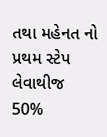તથા મહેનત નો પ્રથમ સ્ટેપ લેવાથીજ 50%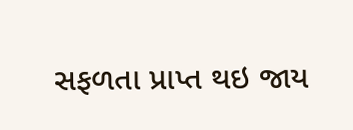સફળતા પ્રાપ્ત થઇ જાય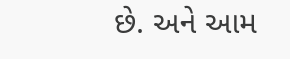છે. અને આમ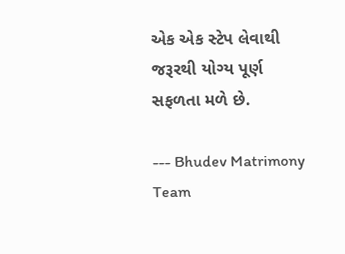એક એક સ્ટેપ લેવાથી જરૂરથી યોગ્ય પૂર્ણ સફળતા મળે છે.

--- Bhudev Matrimony Team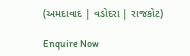(અમદાવાદ | વડોદરા | રાજકોટ)

Enquire Now